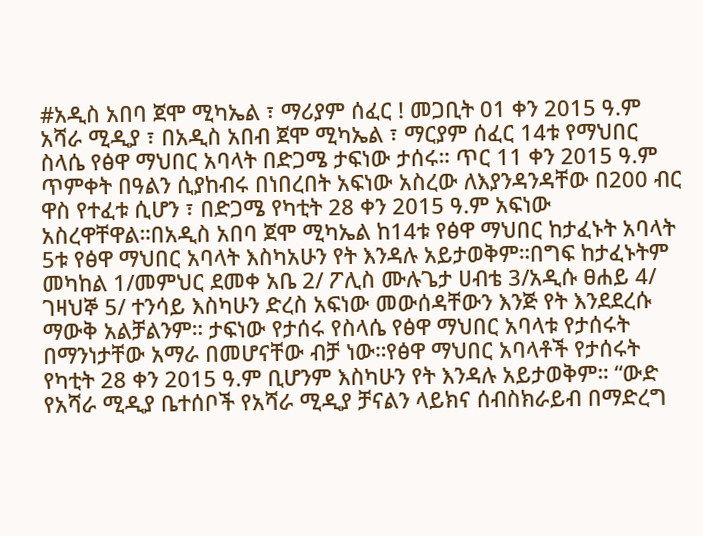#አዲስ አበባ ጀሞ ሚካኤል ፣ ማሪያም ሰፈር ! መጋቢት 01 ቀን 2015 ዓ.ም አሻራ ሚዲያ ፣ በአዲስ አበብ ጀሞ ሚካኤል ፣ ማርያም ሰፈር 14ቱ የማህበር ስላሴ የፅዋ ማህበር አባላት በድጋሜ ታፍነው ታሰሩ። ጥር 11 ቀን 2015 ዓ.ም ጥምቀት በዓልን ሲያከብሩ በነበረበት አፍነው አስረው ለእያንዳንዳቸው በ200 ብር ዋስ የተፈቱ ሲሆን ፣ በድጋሜ የካቲት 28 ቀን 2015 ዓ.ም አፍነው አስረዋቸዋል።በአዲስ አበባ ጀሞ ሚካኤል ከ14ቱ የፅዋ ማህበር ከታፈኑት አባላት 5ቱ የፅዋ ማህበር አባላት እስካአሁን የት እንዳሉ አይታወቅም።በግፍ ከታፈኑትም መካከል 1/መምህር ደመቀ አቤ 2/ ፖሊስ ሙሉጌታ ሀብቴ 3/አዲሱ ፀሐይ 4/ ገዛህኞ 5/ ተንሳይ እስካሁን ድረስ አፍነው መውሰዳቸውን እንጅ የት እንደደረሱ ማውቅ አልቻልንም። ታፍነው የታሰሩ የስላሴ የፅዋ ማህበር አባላቱ የታሰሩት በማንነታቸው አማራ በመሆናቸው ብቻ ነው።የፅዋ ማህበር አባላቶች የታሰሩት የካቲት 28 ቀን 2015 ዓ.ም ቢሆንም እስካሁን የት እንዳሉ አይታወቅም። “ውድ የአሻራ ሚዲያ ቤተሰቦች የአሻራ ሚዲያ ቻናልን ላይክና ሰብስክራይብ በማድረግ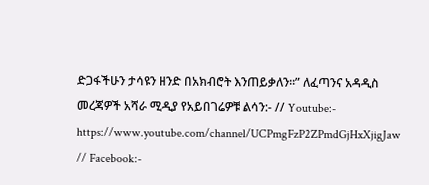ድጋፋችሁን ታሳዩን ዘንድ በአክብሮት እንጠይቃለን።” ለፈጣንና አዳዲስ መረጃዎች አሻራ ሚዲያ የአይበገሬዎቹ ልሳን:- // Youtube:- https://www.youtube.com/channel/UCPmgFzP2ZPmdGjHxXjigJaw // Facebook:-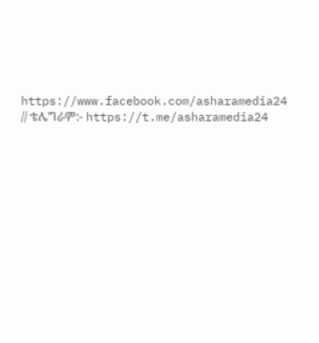https://www.facebook.com/asharamedia24 // ቴሌግራም:- https://t.me/asharamedia24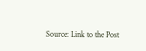Source: Link to the Post